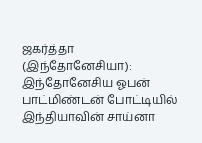ஜகர்த்தா (இந்தோனேசியா): இந்தோனேசிய ஓபன் பாட்மிண்டன் போட்டியில் இந்தியாவின் சாய்னா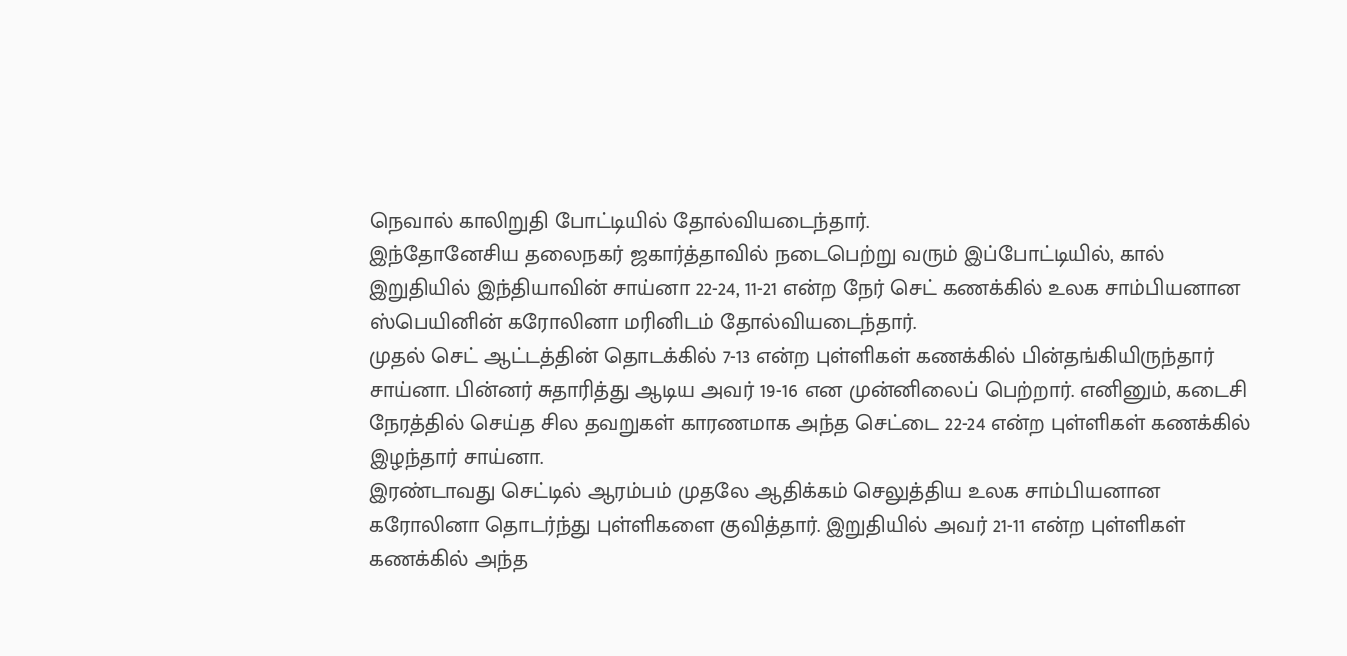நெவால் காலிறுதி போட்டியில் தோல்வியடைந்தார்.
இந்தோனேசிய தலைநகர் ஜகார்த்தாவில் நடைபெற்று வரும் இப்போட்டியில், கால் இறுதியில் இந்தியாவின் சாய்னா 22-24, 11-21 என்ற நேர் செட் கணக்கில் உலக சாம்பியனான ஸ்பெயினின் கரோலினா மரினிடம் தோல்வியடைந்தார்.
முதல் செட் ஆட்டத்தின் தொடக்கில் 7-13 என்ற புள்ளிகள் கணக்கில் பின்தங்கியிருந்தார் சாய்னா. பின்னர் சுதாரித்து ஆடிய அவர் 19-16 என முன்னிலைப் பெற்றார். எனினும், கடைசி நேரத்தில் செய்த சில தவறுகள் காரணமாக அந்த செட்டை 22-24 என்ற புள்ளிகள் கணக்கில் இழந்தார் சாய்னா.
இரண்டாவது செட்டில் ஆரம்பம் முதலே ஆதிக்கம் செலுத்திய உலக சாம்பியனான கரோலினா தொடர்ந்து புள்ளிகளை குவித்தார். இறுதியில் அவர் 21-11 என்ற புள்ளிகள் கணக்கில் அந்த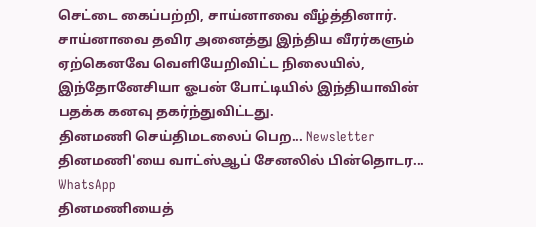செட்டை கைப்பற்றி, சாய்னாவை வீழ்த்தினார்.
சாய்னாவை தவிர அனைத்து இந்திய வீரர்களும் ஏற்கெனவே வெளியேறிவிட்ட நிலையில், இந்தோனேசியா ஓபன் போட்டியில் இந்தியாவின் பதக்க கனவு தகர்ந்துவிட்டது.
தினமணி செய்திமடலைப் பெற... Newsletter
தினமணி'யை வாட்ஸ்ஆப் சேனலில் பின்தொடர... WhatsApp
தினமணியைத்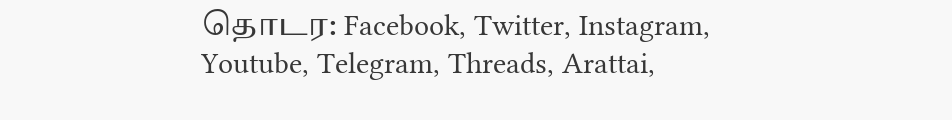தொடர: Facebook, Twitter, Instagram, Youtube, Telegram, Threads, Arattai,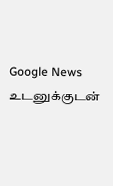Google News
உடனுக்குடன்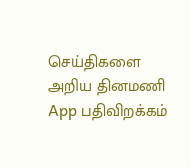செய்திகளை அறிய தினமணி App பதிவிறக்கம்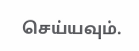செய்யவும்.